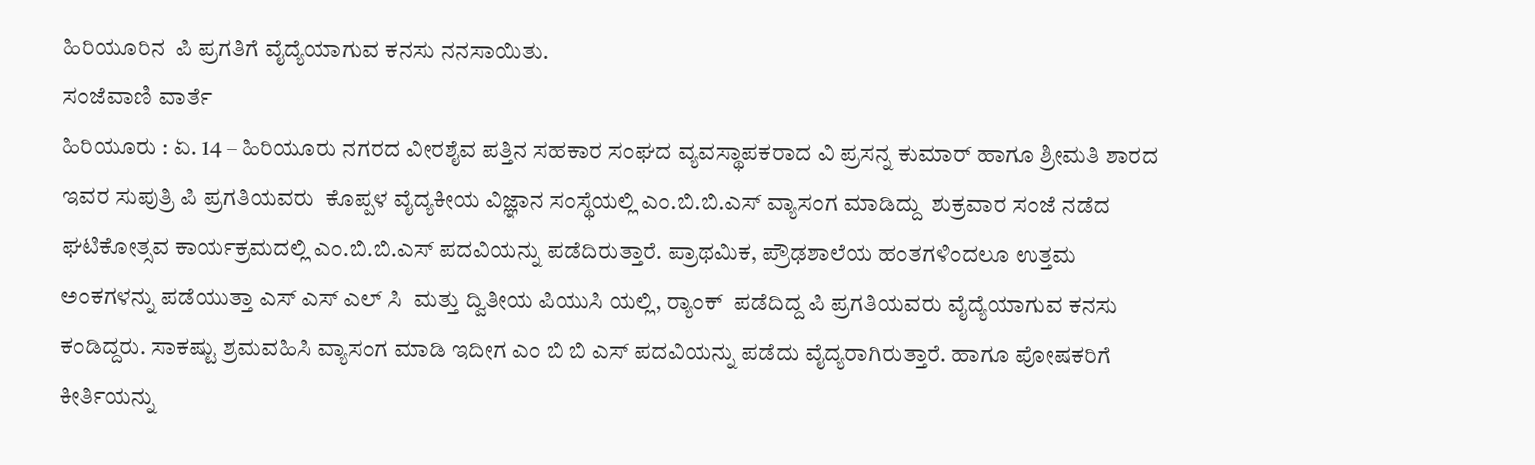ಹಿರಿಯೂರಿನ  ಪಿ ಪ್ರಗತಿಗೆ ವೈದ್ಯೆಯಾಗುವ ಕನಸು ನನಸಾಯಿತು.
ಸಂಜೆವಾಣಿ ವಾರ್ತೆ
ಹಿರಿಯೂರು : ಏ. 14 – ಹಿರಿಯೂರು ನಗರದ ವೀರಶೈವ ಪತ್ತಿನ ಸಹಕಾರ ಸಂಘದ ವ್ಯವಸ್ಥಾಪಕರಾದ ವಿ ಪ್ರಸನ್ನ ಕುಮಾರ್ ಹಾಗೂ ಶ್ರೀಮತಿ ಶಾರದ ಇವರ ಸುಪುತ್ರಿ ಪಿ ಪ್ರಗತಿಯವರು  ಕೊಪ್ಪಳ ವೈದ್ಯಕೀಯ ವಿಜ್ಞಾನ ಸಂಸ್ಥೆಯಲ್ಲಿ ಎಂ.ಬಿ.ಬಿ.ಎಸ್ ವ್ಯಾಸಂಗ ಮಾಡಿದ್ದು  ಶುಕ್ರವಾರ ಸಂಜೆ ನಡೆದ ಘಟಿಕೋತ್ಸವ ಕಾರ್ಯಕ್ರಮದಲ್ಲಿ ಎಂ.ಬಿ.ಬಿ.ಎಸ್ ಪದವಿಯನ್ನು ಪಡೆದಿರುತ್ತಾರೆ. ಪ್ರಾಥಮಿಕ, ಪ್ರೌಢಶಾಲೆಯ ಹಂತಗಳಿಂದಲೂ ಉತ್ತಮ ಅಂಕಗಳನ್ನು ಪಡೆಯುತ್ತಾ ಎಸ್ ಎಸ್ ಎಲ್ ಸಿ  ಮತ್ತು ದ್ವಿತೀಯ ಪಿಯುಸಿ ಯಲ್ಲಿ, ರ‍್ಯಾಂಕ್  ಪಡೆದಿದ್ದ ಪಿ ಪ್ರಗತಿಯವರು ವೈದ್ಯೆಯಾಗುವ ಕನಸು ಕಂಡಿದ್ದರು. ಸಾಕಷ್ಟು ಶ್ರಮವಹಿಸಿ ವ್ಯಾಸಂಗ ಮಾಡಿ ಇದೀಗ ಎಂ ಬಿ ಬಿ ಎಸ್ ಪದವಿಯನ್ನು ಪಡೆದು ವೈದ್ಯರಾಗಿರುತ್ತಾರೆ. ಹಾಗೂ ಪೋಷಕರಿಗೆ ಕೀರ್ತಿಯನ್ನು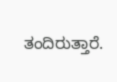ತಂದಿರುತ್ತಾರೆ.